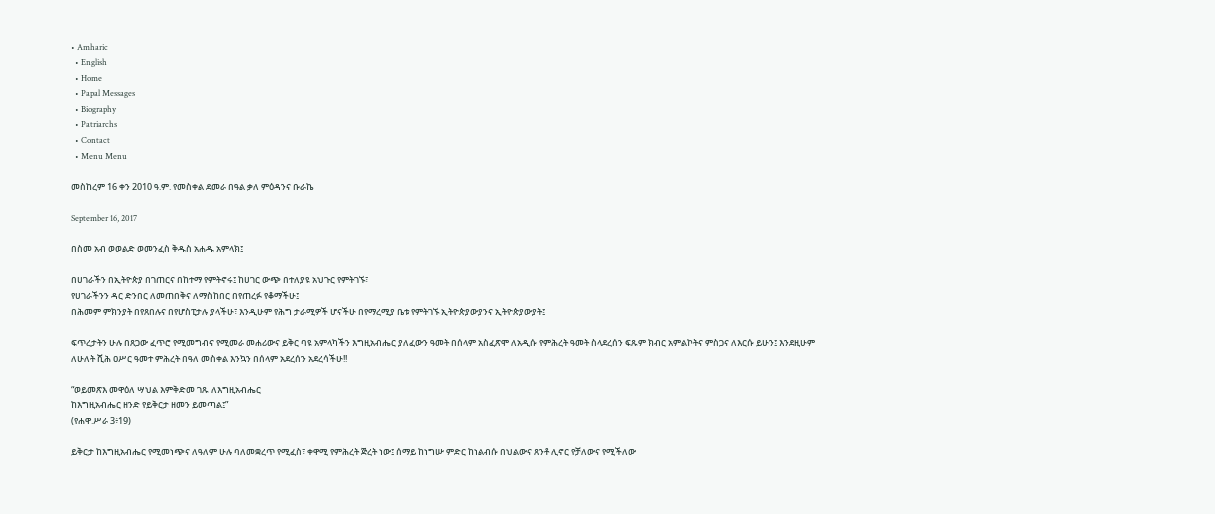• Amharic
  • English
  • Home
  • Papal Messages
  • Biography
  • Patriarchs
  • Contact
  • Menu Menu

መስከረም 16 ቀን 2010 ዓ.ም. የመስቀል ደመራ በዓል ቃለ ምዕዳንና ቡራኬ

September 16, 2017

በስመ አብ ወወልድ ወመንፈስ ቅዱስ አሐዱ አምላክ፤

በሀገራችን በኢትዮጵያ በገጠርና በከተማ የምትኖሩ፤ ከሀገር ውጭ በተለያዩ አህጉር የምትገኙ፣
የሀገራችንን ዳር ድንበር ለመጠበቅና ለማስከበር በየጠረፉ የቆማችሁ፤
በሕመም ምክንያት በየጸበሉና በየሆስፒታሉ ያላችሁ፣ እንዲሁም የሕግ ታራሚዎች ሆናችሁ በየማረሚያ ቤቱ የምትገኙ ኢትዮጵያውያንና ኢትዮጵያውያት፤

ፍጥረታትን ሁሉ በጸጋው ፈጥሮ የሚመግብና የሚመራ መሐሪውና ይቅር ባዩ አምላካችን እግዚአብሔር ያለፈውን ዓመት በሰላም አስፈጽሞ ለአዲሱ የምሕረት ዓመት ስላደረሰን ፍጹም ክብር አምልኮትና ምስጋና ለእርሱ ይሁን፤ እንደዚሁም ለሁለት ሺሕ ዐሥር ዓመተ ምሕረት በዓለ መስቀል እንኳን በሰላም አደረሰን አደረሳችሁ!!

“ወይመጽእ መዋዕለ ሣህል እምቅድመ ገጹ ለእግዚአብሔር
ከእግዚአብሔር ዘንድ የይቅርታ ዘመን ይመጣል፤”
(የሐዋ.ሥራ 3፥19)

ይቅርታ ከእግዚአብሔር የሚመነጭና ለዓለም ሁሉ ባለመቋረጥ የሚፈስ፣ ቀዋሚ የምሕረት ጅረት ነው፤ ሰማይ ከነግሡ ምድር ከነልብሱ በህልውና ጸንቶ ሊኖር የቻለውና የሚችለው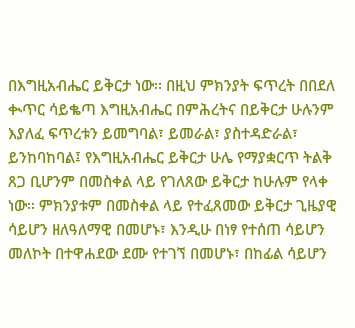በእግዚአብሔር ይቅርታ ነው፡፡ በዚህ ምክንያት ፍጥረት በበደለ ቊጥር ሳይቈጣ እግዚአብሔር በምሕረትና በይቅርታ ሁሉንም እያለፈ ፍጥረቱን ይመግባል፣ ይመራል፣ ያስተዳድራል፣ ይንከባከባል፤ የእግዚአብሔር ይቅርታ ሁሌ የማያቋርጥ ትልቅ ጸጋ ቢሆንም በመስቀል ላይ የገለጸው ይቅርታ ከሁሉም የላቀ ነው፡፡ ምክንያቱም በመስቀል ላይ የተፈጸመው ይቅርታ ጊዜያዊ ሳይሆን ዘለዓለማዊ በመሆኑ፣ እንዲሁ በነፃ የተሰጠ ሳይሆን መለኮት በተዋሐደው ደሙ የተገኘ በመሆኑ፣ በከፊል ሳይሆን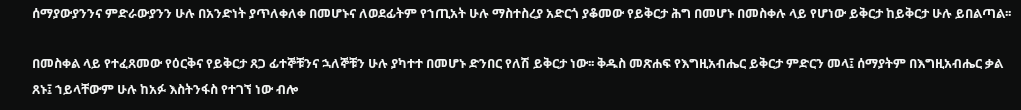ሰማያውያንንና ምድራውያንን ሁሉ በአንድነት ያጥለቀለቀ በመሆኑና ለወደፊትም የኀጢአት ሁሉ ማስተስረያ አድርጎ ያቆመው የይቅርታ ሕግ በመሆኑ በመስቀሉ ላይ የሆነው ይቅርታ ከይቅርታ ሁሉ ይበልጣል፡፡

በመስቀል ላይ የተፈጸመው የዕርቅና የይቅርታ ጸጋ ፊተኞቹንና ኋለኞቹን ሁሉ ያካተተ በመሆኑ ድንበር የለሽ ይቅርታ ነው፡፡ ቅዱስ መጽሐፍ የእግዚአብሔር ይቅርታ ምድርን መላ፤ ሰማያትም በእግዚአብሔር ቃል ጸኑ፤ ኀይላቸውም ሁሉ ከአፉ እስትንፋስ የተገኘ ነው ብሎ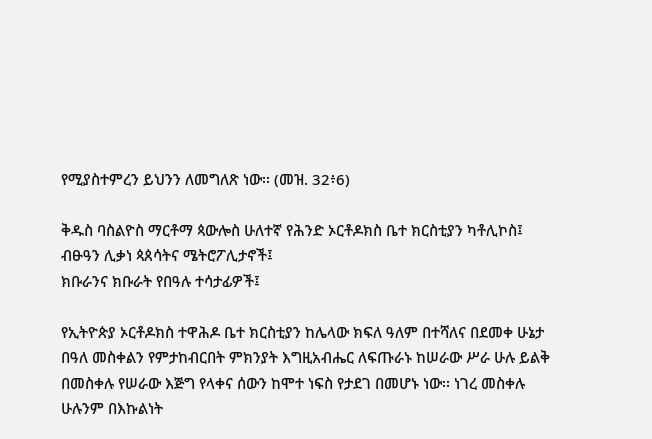የሚያስተምረን ይህንን ለመግለጽ ነው፡፡ (መዝ. 32፥6)

ቅዱስ ባስልዮስ ማርቶማ ጳውሎስ ሁለተኛ የሕንድ ኦርቶዶክስ ቤተ ክርስቲያን ካቶሊኮስ፤
ብፁዓን ሊቃነ ጳጰሳትና ሜትሮፖሊታኖች፤
ክቡራንና ክቡራት የበዓሉ ተሳታፊዎች፤

የኢትዮጵያ ኦርቶዶክስ ተዋሕዶ ቤተ ክርስቲያን ከሌላው ክፍለ ዓለም በተሻለና በደመቀ ሁኔታ በዓለ መስቀልን የምታከብርበት ምክንያት እግዚአብሔር ለፍጡራኑ ከሠራው ሥራ ሁሉ ይልቅ በመስቀሉ የሠራው እጅግ የላቀና ሰውን ከሞተ ነፍስ የታደገ በመሆኑ ነው፡፡ ነገረ መስቀሉ ሁሉንም በእኩልነት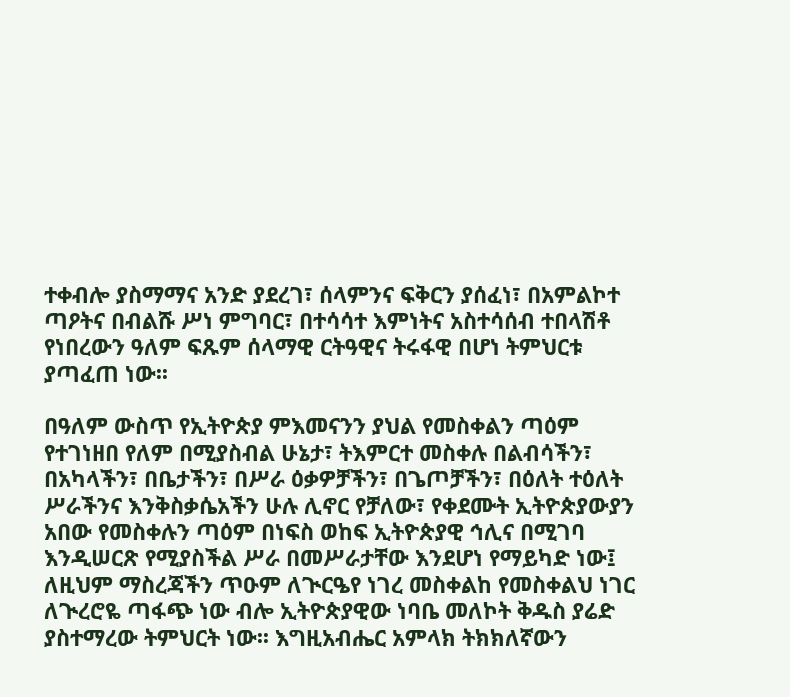ተቀብሎ ያስማማና አንድ ያደረገ፣ ሰላምንና ፍቅርን ያሰፈነ፣ በአምልኮተ ጣዖትና በብልሹ ሥነ ምግባር፣ በተሳሳተ እምነትና አስተሳሰብ ተበላሽቶ የነበረውን ዓለም ፍጹም ሰላማዊ ርትዓዊና ትሩፋዊ በሆነ ትምህርቱ ያጣፈጠ ነው፡፡

በዓለም ውስጥ የኢትዮጵያ ምእመናንን ያህል የመስቀልን ጣዕም የተገነዘበ የለም በሚያስብል ሁኔታ፣ ትእምርተ መስቀሉ በልብሳችን፣ በአካላችን፣ በቤታችን፣ በሥራ ዕቃዎቻችን፣ በጌጦቻችን፣ በዕለት ተዕለት ሥራችንና እንቅስቃሴአችን ሁሉ ሊኖር የቻለው፣ የቀደሙት ኢትዮጵያውያን አበው የመስቀሉን ጣዕም በነፍስ ወከፍ ኢትዮጵያዊ ኅሊና በሚገባ እንዲሠርጽ የሚያስችል ሥራ በመሥራታቸው እንደሆነ የማይካድ ነው፤ ለዚህም ማስረጃችን ጥዑም ለጒርዔየ ነገረ መስቀልከ የመስቀልህ ነገር ለጒረሮዬ ጣፋጭ ነው ብሎ ኢትዮጵያዊው ነባቤ መለኮት ቅዱስ ያሬድ ያስተማረው ትምህርት ነው፡፡ እግዚአብሔር አምላክ ትክክለኛውን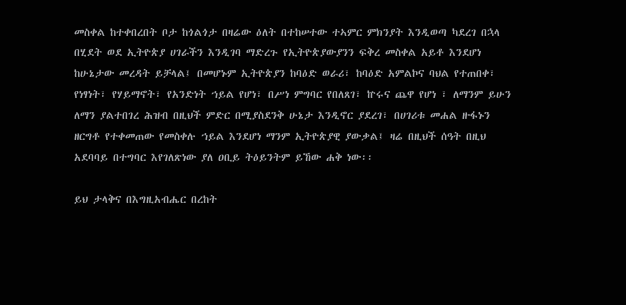መስቀል ከተቀበረበት ቦታ ከጎልጎታ በዛሬው ዕለት በተከሠተው ተኣምር ምክንያት እንዲወጣ ካደረገ በኋላ በሂደት ወደ ኢትዮጵያ ሀገራችን እንዲገባ ማድረጉ የኢትዮጵያውያንን ፍቅረ መስቀል አይቶ እንደሆነ ከሁኔታው መረዳት ይቻላል፤ በመሆኑም ኢትዮጵያን ከባዕድ ወራሪ፣ ከባዕድ አምልኮና ባህል የተጠበቀ፣ የነፃነት፣ የሃይማኖት፣ የአንድነት ኀይል የሆነ፣ በሥነ ምግባር የበለጸገ፣ ኵሩና ጨዋ የሆነ ፣ ለማንም ይሁን ለማን ያልተበገረ ሕዝብ በዚህች ምድር በሚያስደንቅ ሁኔታ እንዲኖር ያደረገ፣ በሀገሪቱ መሐል ዙፋኑን ዘርግቶ የተቀመጠው የመስቀሉ ኀይል እንደሆነ ማንም ኢትዮጵያዊ ያውቃል፤ ዛሬ በዚህች ሰዓት በዚህ አደባባይ በተግባር እየገለጽነው ያለ ዐቢይ ትዕይንትም ይኸው ሐቅ ነው፡፡

ይህ ታላቅና በእግዚአብሔር በረከት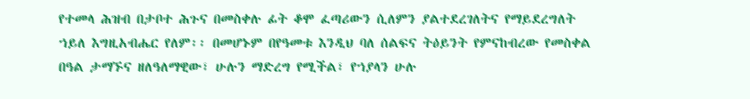የተመላ ሕዝብ በታቦተ ሕጉና በመስቀሉ ፊት ቆሞ ፈጣሪውን ሲለምን ያልተደረገለትና የማይደረግለት ኀይለ እግዚአብሔር የለም፡፡ በመሆኑም በየዓመቱ እንዲህ ባለ ሰልፍና ትዕይንት የምናከብረው የመስቀል በዓል ታማኙና ዘለዓለማዊው፣ ሁሉን ማድረግ የሚችል፣ የኀያላን ሁሉ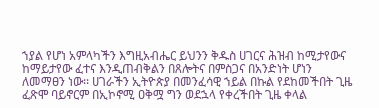ኀያል የሆነ አምላካችን እግዚአብሔር ይህንን ቅዱስ ሀገርና ሕዝብ ከሚታየውና ከማይታየው ፈተና እንዲጠብቅልን በጸሎትና በምስጋና በአንድነት ሆነን ለመማፀን ነው፡፡ ሀገራችን ኢትዮጵያ በመንፈሳዊ ኀይል በኩል የደከመችበት ጊዜ ፈጽሞ ባይኖርም በኢኮኖሚ ዐቅሟ ግን ወደኋላ የቀረችበት ጊዜ ቀላል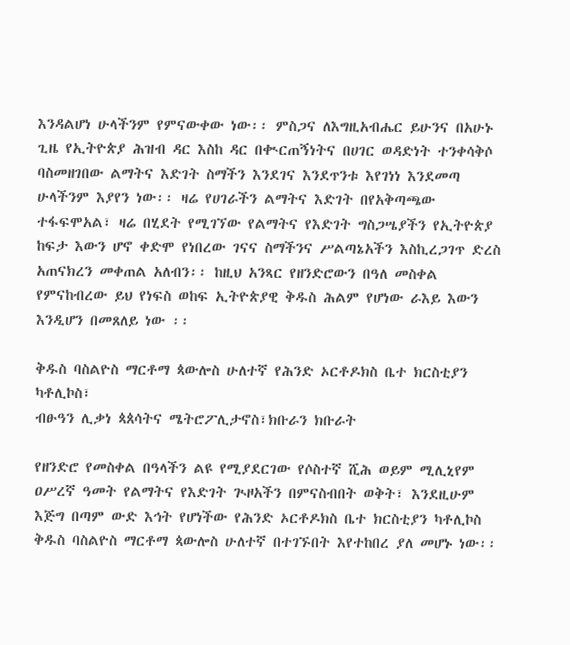እንዳልሆነ ሁላችንም የምናውቀው ነው፡፡ ምስጋና ለእግዚአብሔር ይሁንና በአሁኑ ጊዜ የኢትዮጵያ ሕዝብ ዳር እስከ ዳር በቊርጠኝነትና በሀገር ወዳድነት ተንቀሳቅሶ ባስመዘገበው ልማትና እድገት ስማችን እንደገና እንደጥንቱ እየገነነ እንደመጣ ሁላችንም እያየን ነው፡፡ ዛሬ የሀገራችን ልማትና እድገት በየአቅጣጫው ተፋፍሞአል፣ ዛሬ በሂደት የሚገኘው የልማትና የእድገት ግስጋሤያችን የኢትዮጵያ ከፍታ እውን ሆኖ ቀድሞ የነበረው ገናና ስማችንና ሥልጣኔአችን እስኪረጋገጥ ድረስ አጠናክረን መቀጠል አለብን፡፡ ከዚህ አንጻር የዘንድሮውን በዓለ መስቀል የምናከብረው ይህ የነፍስ ወከፍ ኢትዮጵያዊ ቅዱስ ሕልም የሆነው ራእይ እውን እንዲሆን በመጸለይ ነው ፡፡

ቅዱስ ባስልዮስ ማርቶማ ጳውሎስ ሁለተኛ የሕንድ ኦርቶዶክስ ቤተ ክርስቲያን ካቶሊኮስ፣
ብፁዓን ሊቃነ ጳጰሳትና ሜትሮፖሊታኖስ፣ክቡራን ክቡራት

የዘንድሮ የመስቀል በዓላችን ልዩ የሚያደርገው የሶስተኛ ሺሕ ወይም ሚሊኒየም ዐሥረኛ ዓመት የልማትና የእድገት ጒዞአችን በምናስብበት ወቅት፣ እንደዚሁም እጅግ በጣም ውድ እኅት የሆነችው የሕንድ ኦርቶዶክስ ቤተ ክርስቲያን ካቶሊኮስ ቅዱስ ባስልዮስ ማርቶማ ጳውሎስ ሁለተኛ በተገኙበት እየተከበረ ያለ መሆኑ ነው፡፡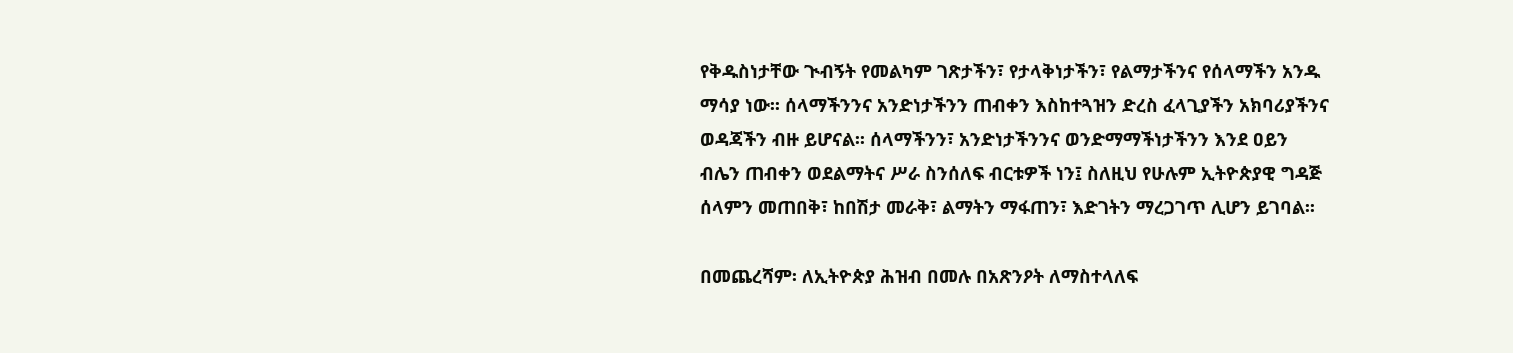የቅዱስነታቸው ጒብኝት የመልካም ገጽታችን፣ የታላቅነታችን፣ የልማታችንና የሰላማችን አንዱ ማሳያ ነው፡፡ ሰላማችንንና አንድነታችንን ጠብቀን እስከተጓዝን ድረስ ፈላጊያችን አክባሪያችንና ወዳጃችን ብዙ ይሆናል፡፡ ሰላማችንን፣ አንድነታችንንና ወንድማማችነታችንን እንደ ዐይን ብሌን ጠብቀን ወደልማትና ሥራ ስንሰለፍ ብርቱዎች ነን፤ ስለዚህ የሁሉም ኢትዮጵያዊ ግዳጅ ሰላምን መጠበቅ፣ ከበሽታ መራቅ፣ ልማትን ማፋጠን፣ እድገትን ማረጋገጥ ሊሆን ይገባል፡፡

በመጨረሻም፡ ለኢትዮጵያ ሕዝብ በመሉ በአጽንዖት ለማስተላለፍ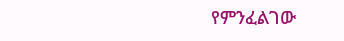የምንፈልገው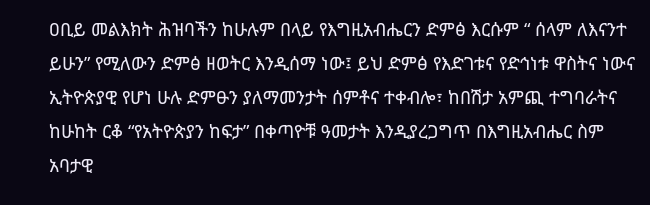ዐቢይ መልእክት ሕዝባችን ከሁሉም በላይ የእግዚአብሔርን ድምፅ እርሱም “ ሰላም ለእናንተ ይሁን” የሚለውን ድምፅ ዘወትር እንዲሰማ ነው፤ ይህ ድምፅ የእድገቱና የድኅነቱ ዋስትና ነውና ኢትዮጵያዊ የሆነ ሁሉ ድምፁን ያለማመንታት ሰምቶና ተቀብሎ፣ ከበሽታ አምጪ ተግባራትና ከሁከት ርቆ “የአትዮጵያን ከፍታ” በቀጣዮቹ ዓመታት እንዲያረጋግጥ በእግዚአብሔር ስም አባታዊ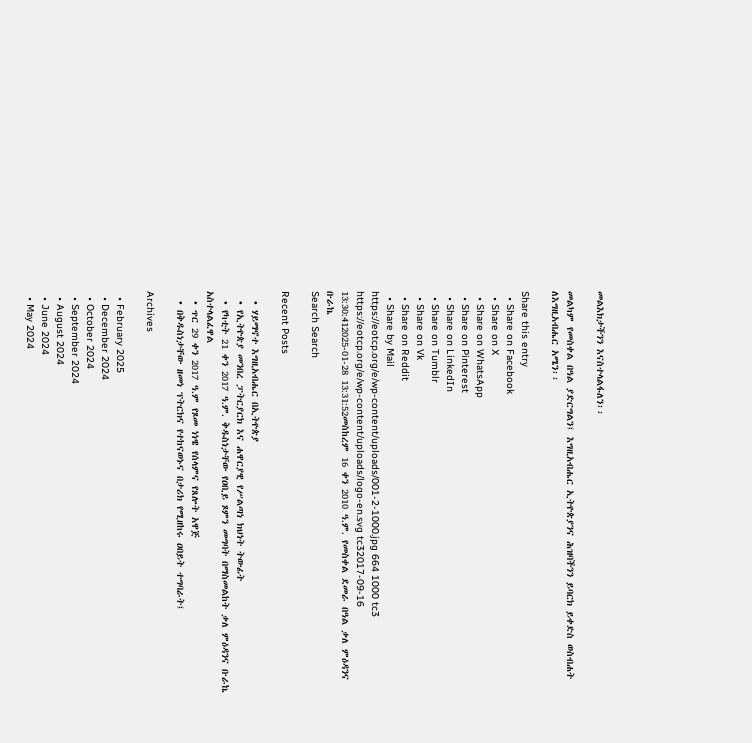መልእክታችንን እናስተላልፋለን፡፡

መልካም የመስቀል በዓል ያድርግልን፤ እግዚአብሔር ኢትዮጵያንና ሕዝባችንን ይባርክ ይቀድስ ወስብሐት ለእግዚአብሔር አሜን፡፡

Share this entry
  • Share on Facebook
  • Share on X
  • Share on WhatsApp
  • Share on Pinterest
  • Share on LinkedIn
  • Share on Tumblr
  • Share on Vk
  • Share on Reddit
  • Share by Mail
https://eotcp.org/e/wp-content/uploads/001-2-1000.jpg 664 1000 tc3 https://eotcp.org/e/wp-content/uploads/logo-en.svg tc32017-09-16 13:30:412025-01-28 13:31:52መስከረም 16 ቀን 2010 ዓ.ም. የመስቀል ደመራ በዓል ቃለ ምዕዳንና ቡራኬ
Search Search

Recent Posts

  • ሃይማኖተ እግዚአብሔር በኢትዮጵያ
  • የኢትዮጵያ መንበረ ፓትርያርክ እና ሐዋርያዊ የሥልጣነ ክህነት ትውፊት
  • የካቲት 21 ቀን 2017 ዓ.ም. ቅዱስነታቸው የዐቢይ ጾምን መግባት በማስመልከት ቃለ ምዕዳንና ቡራኬ አስተላልፈዋል
  • ጥር 29 ቀን 2017 ዓ.ም የጾመ ነነዌ የሰላምና የጸሎት አዋጅ
  • በቅዱስነታቸው ዘመነ ፕትርክና የተከናወኑና በታሪክ የሚዘከሩ ዐበይት ተግባራት፤

Archives

  • February 2025
  • December 2024
  • October 2024
  • September 2024
  • August 2024
  • June 2024
  • May 2024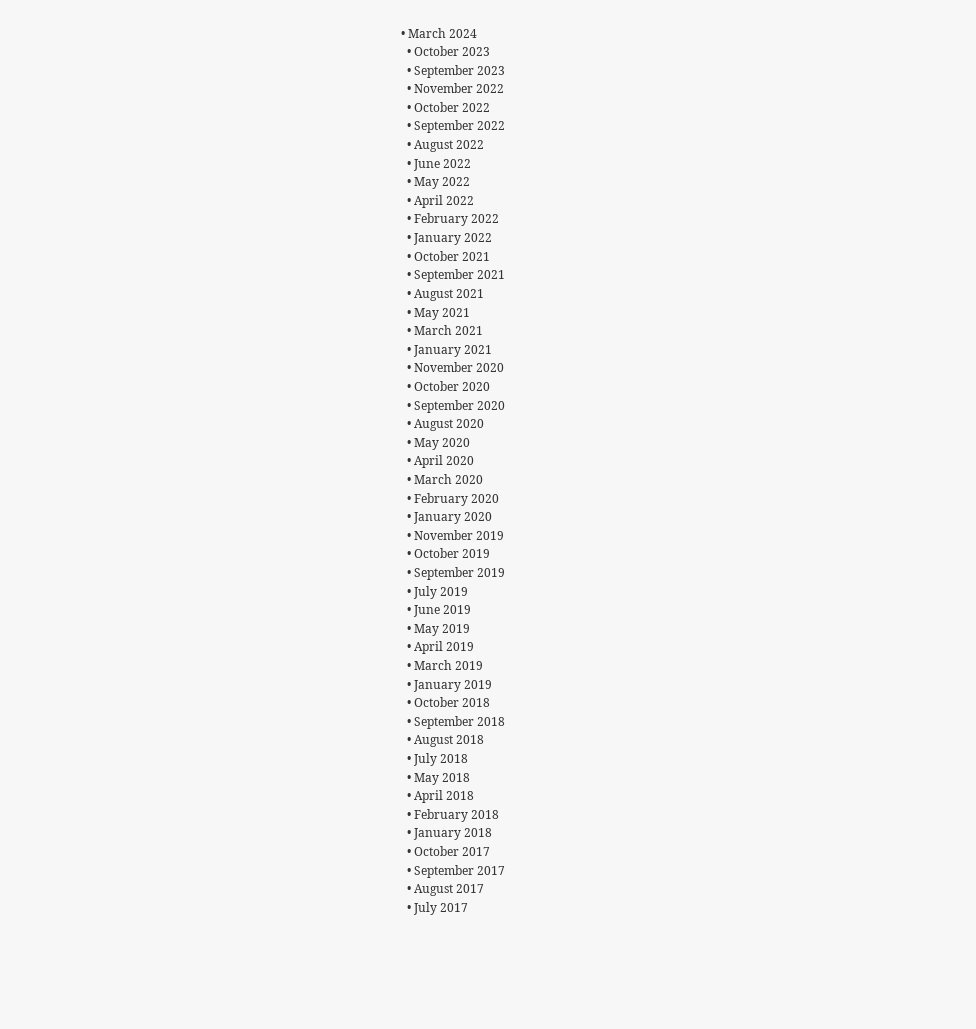• March 2024
  • October 2023
  • September 2023
  • November 2022
  • October 2022
  • September 2022
  • August 2022
  • June 2022
  • May 2022
  • April 2022
  • February 2022
  • January 2022
  • October 2021
  • September 2021
  • August 2021
  • May 2021
  • March 2021
  • January 2021
  • November 2020
  • October 2020
  • September 2020
  • August 2020
  • May 2020
  • April 2020
  • March 2020
  • February 2020
  • January 2020
  • November 2019
  • October 2019
  • September 2019
  • July 2019
  • June 2019
  • May 2019
  • April 2019
  • March 2019
  • January 2019
  • October 2018
  • September 2018
  • August 2018
  • July 2018
  • May 2018
  • April 2018
  • February 2018
  • January 2018
  • October 2017
  • September 2017
  • August 2017
  • July 2017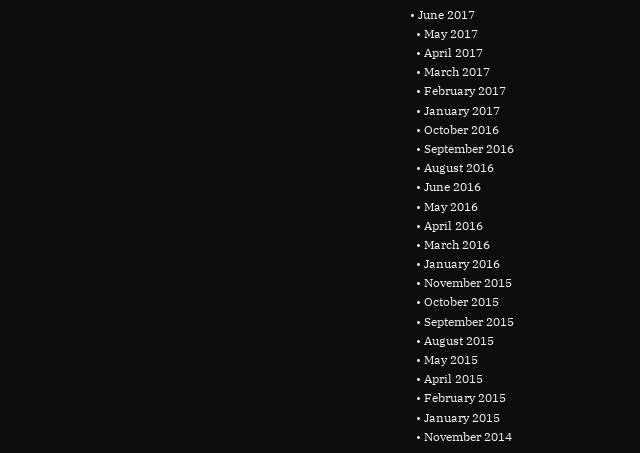• June 2017
  • May 2017
  • April 2017
  • March 2017
  • February 2017
  • January 2017
  • October 2016
  • September 2016
  • August 2016
  • June 2016
  • May 2016
  • April 2016
  • March 2016
  • January 2016
  • November 2015
  • October 2015
  • September 2015
  • August 2015
  • May 2015
  • April 2015
  • February 2015
  • January 2015
  • November 2014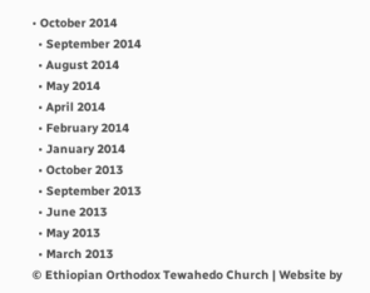• October 2014
  • September 2014
  • August 2014
  • May 2014
  • April 2014
  • February 2014
  • January 2014
  • October 2013
  • September 2013
  • June 2013
  • May 2013
  • March 2013
© Ethiopian Orthodox Tewahedo Church | Website by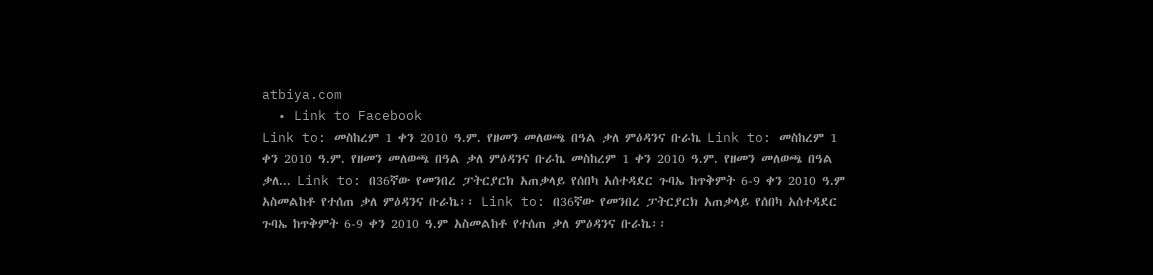atbiya.com
  • Link to Facebook
Link to: መስከረም 1 ቀን 2010 ዓ.ም. የዘመን መለወጫ በዓል ቃለ ምዕዳንና ቡራኬ Link to: መስከረም 1 ቀን 2010 ዓ.ም. የዘመን መለወጫ በዓል ቃለ ምዕዳንና ቡራኬ መስከረም 1 ቀን 2010 ዓ.ም. የዘመን መለወጫ በዓል ቃለ... Link to: በ36ኛው የመንበረ ፓትርያርክ አጠቃላይ የሰበካ አሰተዳደር ጉባኤ ከጥቅምት 6-9 ቀን 2010 ዓ.ም አስመልከቶ የተሰጠ ቃለ ምዕዳንና ቡራኬ፡፡ Link to: በ36ኛው የመንበረ ፓትርያርክ አጠቃላይ የሰበካ አሰተዳደር ጉባኤ ከጥቅምት 6-9 ቀን 2010 ዓ.ም አስመልከቶ የተሰጠ ቃለ ምዕዳንና ቡራኬ፡፡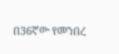በ36ኛው የመንበረ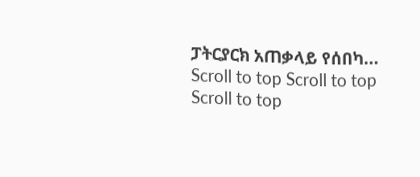ፓትርያርክ አጠቃላይ የሰበካ...
Scroll to top Scroll to top Scroll to top